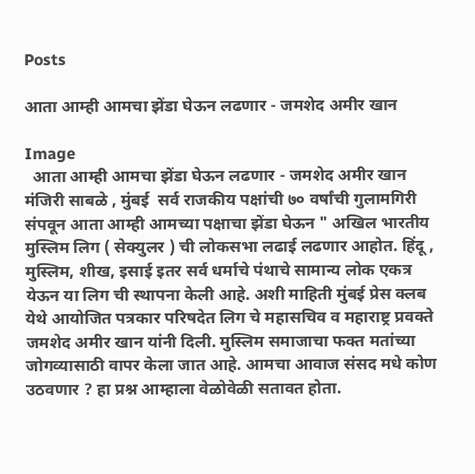Posts

आता आम्ही आमचा झेंडा घेऊन लढणार - जमशेद अमीर खान

Image
  आता आम्ही आमचा झेंडा घेऊन लढणार - जमशेद अमीर खान  मंजिरी साबळे , मुंबई  सर्व राजकीय पक्षांची ७० वर्षांची गुलामगिरी संपवून आता आम्ही आमच्या पक्षाचा झेंडा घेऊन " अखिल भारतीय मुस्लिम लिग ( सेक्युलर ) ची लोकसभा लढाई लढणार आहोत. हिंदू , मुस्लिम, शीख, इसाई इतर सर्व धर्माचे पंथाचे सामान्य लोक एकत्र येऊन या लिग ची स्थापना केली आहे. अशी माहिती मुंबई प्रेस क्लब येथे आयोजित पत्रकार परिषदेत लिग चे महासचिव व महाराष्ट्र प्रवक्ते जमशेद अमीर खान यांनी दिली. मुस्लिम समाजाचा फक्त मतांच्या जोगव्यासाठी वापर केला जात आहे. आमचा आवाज संसद मधे कोण उठवणार ? हा प्रश्न आम्हाला वेळोवेळी सतावत होता.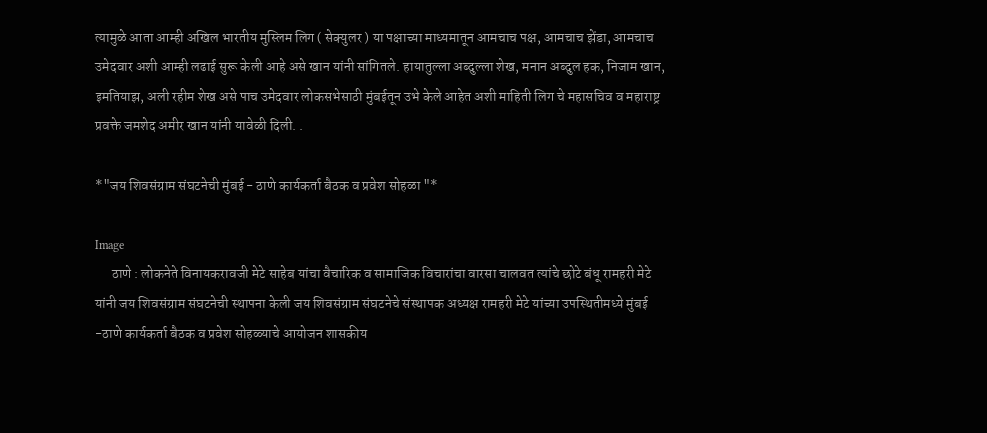त्यामुळे आता आम्ही अखिल भारतीय मुस्लिम लिग ( सेक्युलर ) या पक्षाच्या माध्यमातून आमचाच पक्ष, आमचाच झेंडा, आमचाच उमेदवार अशी आम्ही लढाई सुरू केली आहे असे खान यांनी सांगितले. हायातुल्ला अब्दुल्ला शेख, मनान अब्दुल हक, निजाम खान, इमतियाझ, अली रहीम शेख असे पाच उमेदवार लोकसभेसाठी मुंबईतून उभे केले आहेत अशी माहिती लिग चे महासचिव व महाराष्ट्र प्रवक्ते जमशेद अमीर खान यांनी यावेळी दिली. .

*"जय शिवसंग्राम संघटनेची मुंबई - ठाणे कार्यकर्ता बैठक व प्रवेश सोहळा "*

Image
      ठाणे : लोकनेते विनायकरावजी मेटे साहेब यांचा वैचारिक व सामाजिक विचारांचा वारसा चालवत त्यांचे छोटे बंधू रामहरी मेटे यांनी जय शिवसंग्राम संघटनेची स्थापना केली जय शिवसंग्राम संघटनेचे संस्थापक अध्यक्ष रामहरी मेटे यांच्या उपस्थितीमध्ये मुंबई -ठाणे कार्यकर्ता बैठक व प्रवेश सोहळ्याचे आयोजन शासकीय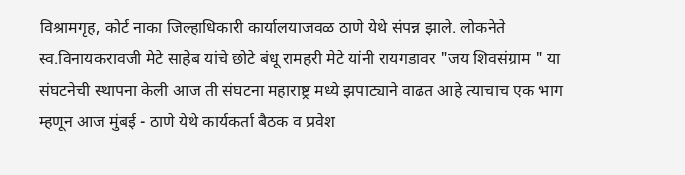विश्रामगृह, कोर्ट नाका जिल्हाधिकारी कार्यालयाजवळ ठाणे येथे संपन्न झाले. लोकनेते स्व.विनायकरावजी मेटे साहेब यांचे छोटे बंधू रामहरी मेटे यांनी रायगडावर "जय शिवसंग्राम " या संघटनेची स्थापना केली आज ती संघटना महाराष्ट्र मध्ये झपाट्याने वाढत आहे त्याचाच एक भाग म्हणून आज मुंबई - ठाणे येथे कार्यकर्ता बैठक व प्रवेश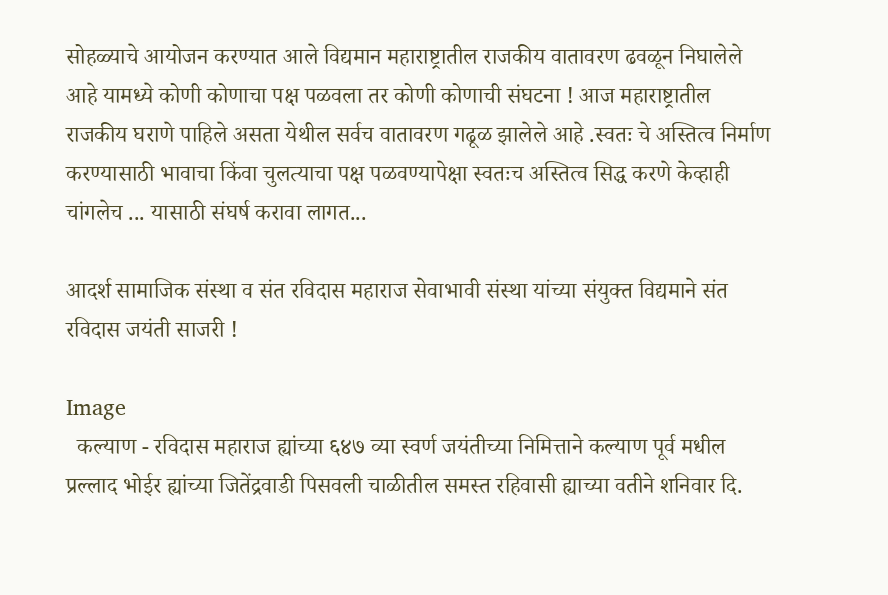सोहळ्याचे आयोजन करण्यात आले विद्यमान महाराष्ट्रातील राजकीय वातावरण ढवळून निघालेले आहे यामध्ये कोणी कोणाचा पक्ष पळवला तर कोणी कोणाची संघटना ! आज महाराष्ट्रातील राजकीय घराणे पाहिले असता येथील सर्वच वातावरण गढूळ झालेले आहे .स्वतः चे अस्तित्व निर्माण करण्यासाठी भावाचा किंवा चुलत्याचा पक्ष पळवण्यापेक्षा स्वतःच अस्तित्व सिद्ध करणे केव्हाही चांगलेच ... यासाठी संघर्ष करावा लागत...

आदर्श सामाजिक संस्था व संत रविदास महाराज सेवाभावी संस्था यांच्या संयुक्त विद्यमाने संत रविदास जयंती साजरी !

Image
  कल्याण - रविदास महाराज ह्यांच्या ६४७ व्या स्वर्ण जयंतीच्या निमित्ताने कल्याण पूर्व मधील प्रल्लाद भोईर ह्यांच्या जितेंद्रवाडी पिसवली चाळीतील समस्त रहिवासी ह्याच्या वतीने शनिवार दि.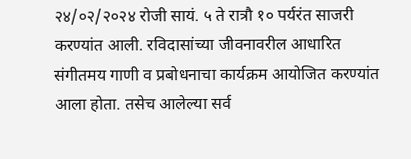२४/०२/२०२४ रोजी सायं. ५ ते रात्रौ १० पर्यरंत साजरी करण्यांत आली. रविदासांच्या जीवनावरील आधारित संगीतमय गाणी व प्रबोधनाचा कार्यक्रम आयोजित करण्यांत आला होता. तसेच आलेल्या सर्व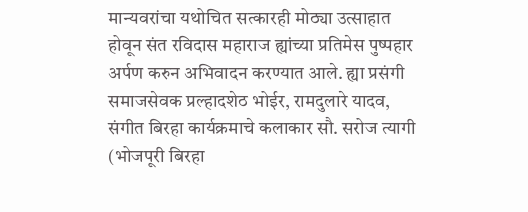मान्यवरांचा यथोचित सत्कारही मोठ्या उत्साहात होवून संत रविदास महाराज ह्यांच्या प्रतिमेस पुष्पहार अर्पण करुन अभिवादन करण्यात आले. ह्या प्रसंगी समाजसेवक प्रल्हादशेठ भोईर, रामदुलारे यादव, संगीत बिरहा कार्यक्रमाचे कलाकार सौ. सरोज त्यागी (भोजपूरी बिरहा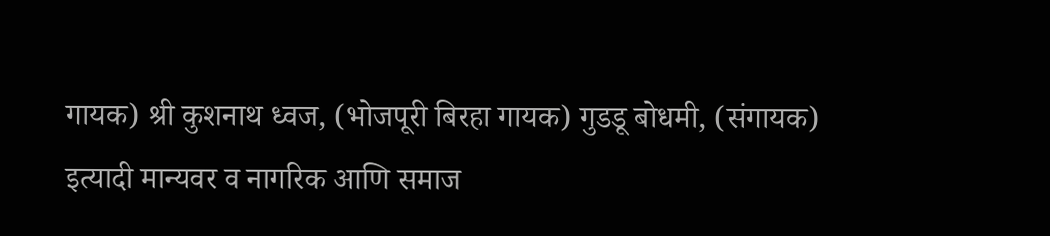गायक) श्री कुशनाथ ध्वज, (भोजपूरी बिरहा गायक) गुडडू बोधमी, (संगायक) इत्यादी मान्यवर व नागरिक आणि समाज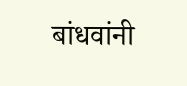बांधवांनी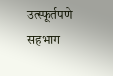उत्स्फूर्तपणे सहभाग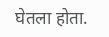घेतला होता.